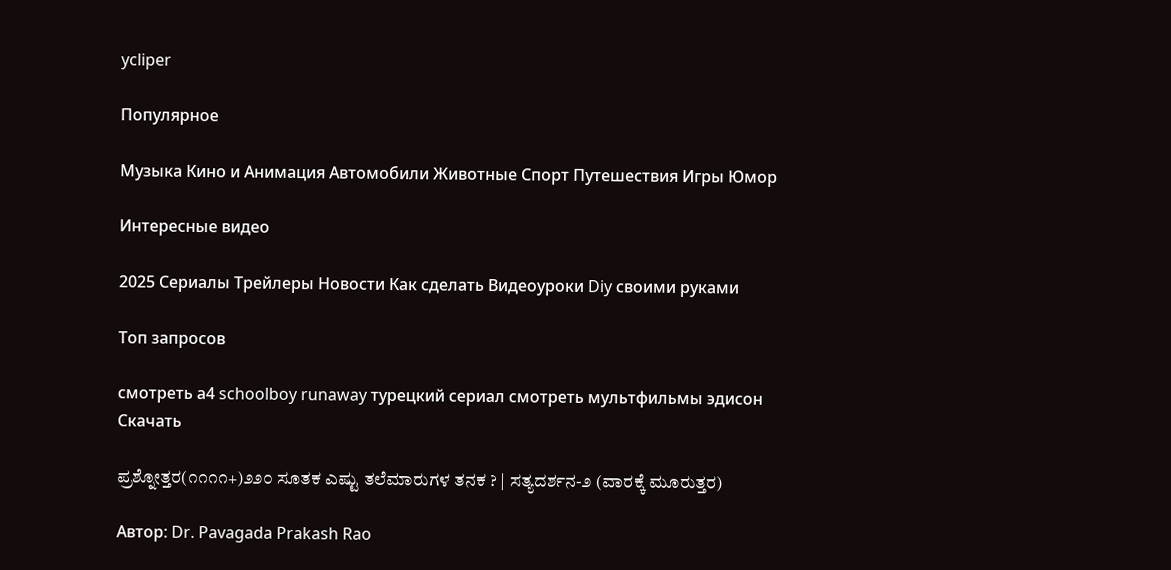ycliper

Популярное

Музыка Кино и Анимация Автомобили Животные Спорт Путешествия Игры Юмор

Интересные видео

2025 Сериалы Трейлеры Новости Как сделать Видеоуроки Diy своими руками

Топ запросов

смотреть а4 schoolboy runaway турецкий сериал смотреть мультфильмы эдисон
Скачать

ಪ್ರಶ್ನೋತ್ತರ(೧೧೧೧+)೨೨೦ ಸೂತಕ ಎಷ್ಟು ತಲೆಮಾರುಗಳ ತನಕ ? | ಸತ್ಯದರ್ಶನ-೨ (ವಾರಕ್ಕೆ ಮೂರುತ್ತರ)

Автор: Dr. Pavagada Prakash Rao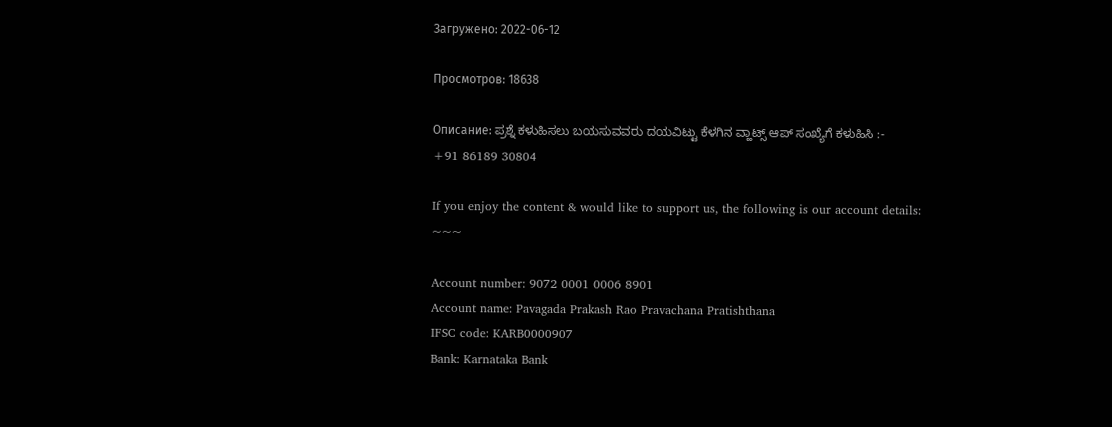Загружено: 2022-06-12

Просмотров: 18638

Описание: ಪ್ರಶ್ನೆ ಕಳುಹಿಸಲು ಬಯಸುವವರು ದಯವಿಟ್ಟು ಕೆಳಗಿನ ವ್ಹಾಟ್ಸ್ ಆಪ್ ಸಂಖ್ಯೆಗೆ ಕಳುಹಿಸಿ :-
+91 86189 30804

If you enjoy the content & would like to support us, the following is our account details:
~~~

Account number: 9072 0001 0006 8901
Account name: Pavagada Prakash Rao Pravachana Pratishthana
IFSC code: KARB0000907
Bank: Karnataka Bank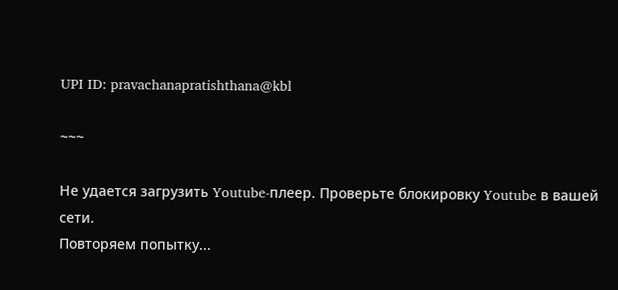UPI ID: pravachanapratishthana@kbl

~~~

Не удается загрузить Youtube-плеер. Проверьте блокировку Youtube в вашей сети.
Повторяем попытку...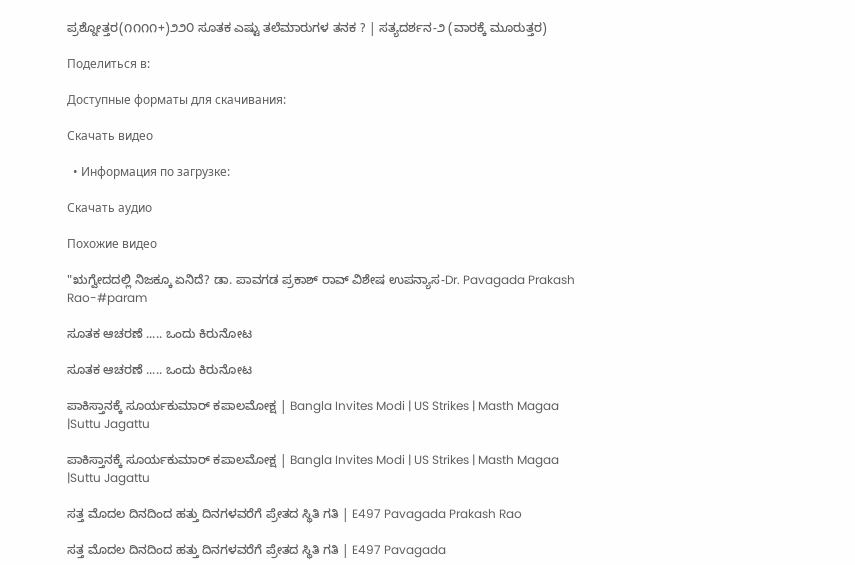ಪ್ರಶ್ನೋತ್ತರ(೧೧೧೧+)೨೨೦ ಸೂತಕ ಎಷ್ಟು ತಲೆಮಾರುಗಳ ತನಕ ? | ಸತ್ಯದರ್ಶನ-೨ (ವಾರಕ್ಕೆ ಮೂರುತ್ತರ)

Поделиться в:

Доступные форматы для скачивания:

Скачать видео

  • Информация по загрузке:

Скачать аудио

Похожие видео

"ಋಗ್ವೇದದಲ್ಲಿ ನಿಜಕ್ಕೂ ಏನಿದೆ? ಡಾ. ಪಾವಗಡ ಪ್ರಕಾಶ್ ರಾವ್ ವಿಶೇಷ ಉಪನ್ಯಾಸ-Dr. Pavagada Prakash Rao-#param

ಸೂತಕ ಆಚರಣೆ ..... ಒಂದು ಕಿರುನೋಟ

ಸೂತಕ ಆಚರಣೆ ..... ಒಂದು ಕಿರುನೋಟ

ಪಾಕಿಸ್ತಾನಕ್ಕೆ ಸೂರ್ಯಕುಮಾರ್‌ ಕಪಾಲಮೋಕ್ಷ | Bangla Invites Modi | US Strikes | Masth Magaa |Suttu Jagattu

ಪಾಕಿಸ್ತಾನಕ್ಕೆ ಸೂರ್ಯಕುಮಾರ್‌ ಕಪಾಲಮೋಕ್ಷ | Bangla Invites Modi | US Strikes | Masth Magaa |Suttu Jagattu

ಸತ್ತ ಮೊದಲ ದಿನದಿಂದ ಹತ್ತು ದಿನಗಳವರೆಗೆ ಪ್ರೇತದ ಸ್ಥಿತಿ ಗತಿ | E497 Pavagada Prakash Rao

ಸತ್ತ ಮೊದಲ ದಿನದಿಂದ ಹತ್ತು ದಿನಗಳವರೆಗೆ ಪ್ರೇತದ ಸ್ಥಿತಿ ಗತಿ | E497 Pavagada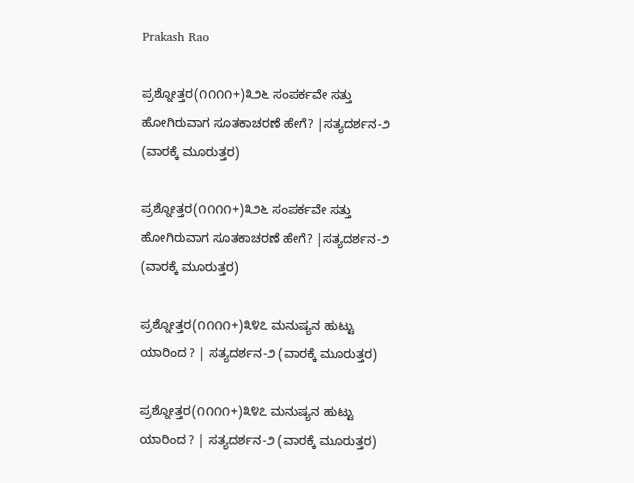Prakash Rao

ಪ್ರಶ್ನೋತ್ತರ(೧೧೧೧+)೩೨೬ ಸಂಪರ್ಕವೇ ಸತ್ತು ಹೋಗಿರುವಾಗ ಸೂತಕಾಚರಣೆ ಹೇಗೆ? |ಸತ್ಯದರ್ಶನ-೨ (ವಾರಕ್ಕೆ ಮೂರುತ್ತರ)

ಪ್ರಶ್ನೋತ್ತರ(೧೧೧೧+)೩೨೬ ಸಂಪರ್ಕವೇ ಸತ್ತು ಹೋಗಿರುವಾಗ ಸೂತಕಾಚರಣೆ ಹೇಗೆ? |ಸತ್ಯದರ್ಶನ-೨ (ವಾರಕ್ಕೆ ಮೂರುತ್ತರ)

ಪ್ರಶ್ನೋತ್ತರ(೧೧೧೧+)೩೪೭ ಮನುಷ್ಯನ ಹುಟ್ಟು ಯಾರಿಂದ ? | ಸತ್ಯದರ್ಶನ-೨ (ವಾರಕ್ಕೆ ಮೂರುತ್ತರ)

ಪ್ರಶ್ನೋತ್ತರ(೧೧೧೧+)೩೪೭ ಮನುಷ್ಯನ ಹುಟ್ಟು ಯಾರಿಂದ ? | ಸತ್ಯದರ್ಶನ-೨ (ವಾರಕ್ಕೆ ಮೂರುತ್ತರ)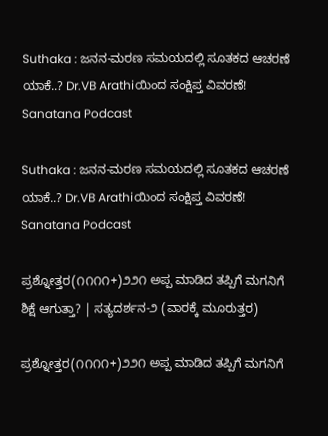Suthaka : ಜನನ-ಮರಣ ಸಮಯದಲ್ಲಿ ಸೂತಕದ ಆಚರಣೆ ಯಾಕೆ..? Dr.VB Arathiಯಿಂದ ಸಂಕ್ಷಿಪ್ತ ವಿವರಣೆ! Sanatana Podcast

Suthaka : ಜನನ-ಮರಣ ಸಮಯದಲ್ಲಿ ಸೂತಕದ ಆಚರಣೆ ಯಾಕೆ..? Dr.VB Arathiಯಿಂದ ಸಂಕ್ಷಿಪ್ತ ವಿವರಣೆ! Sanatana Podcast

ಪ್ರಶ್ನೋತ್ತರ(೧೧೧೧+)೨೨೧ ಅಪ್ಪ ಮಾಡಿದ ತಪ್ಪಿಗೆ ಮಗನಿಗೆ ಶಿಕ್ಷೆ ಆಗುತ್ತಾ? | ಸತ್ಯದರ್ಶನ-೨ (ವಾರಕ್ಕೆ ಮೂರುತ್ತರ)

ಪ್ರಶ್ನೋತ್ತರ(೧೧೧೧+)೨೨೧ ಅಪ್ಪ ಮಾಡಿದ ತಪ್ಪಿಗೆ ಮಗನಿಗೆ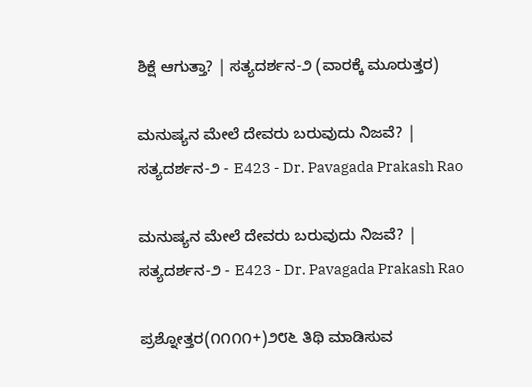ಶಿಕ್ಷೆ ಆಗುತ್ತಾ? | ಸತ್ಯದರ್ಶನ-೨ (ವಾರಕ್ಕೆ ಮೂರುತ್ತರ)

ಮನುಷ್ಯನ ಮೇಲೆ ದೇವರು ಬರುವುದು ನಿಜವೆ? | ಸತ್ಯದರ್ಶನ-೨ - E423 - Dr. Pavagada Prakash Rao

ಮನುಷ್ಯನ ಮೇಲೆ ದೇವರು ಬರುವುದು ನಿಜವೆ? | ಸತ್ಯದರ್ಶನ-೨ - E423 - Dr. Pavagada Prakash Rao

ಪ್ರಶ್ನೋತ್ತರ(೧೧೧೧+)೨೮೬ ತಿಥಿ ಮಾಡಿಸುವ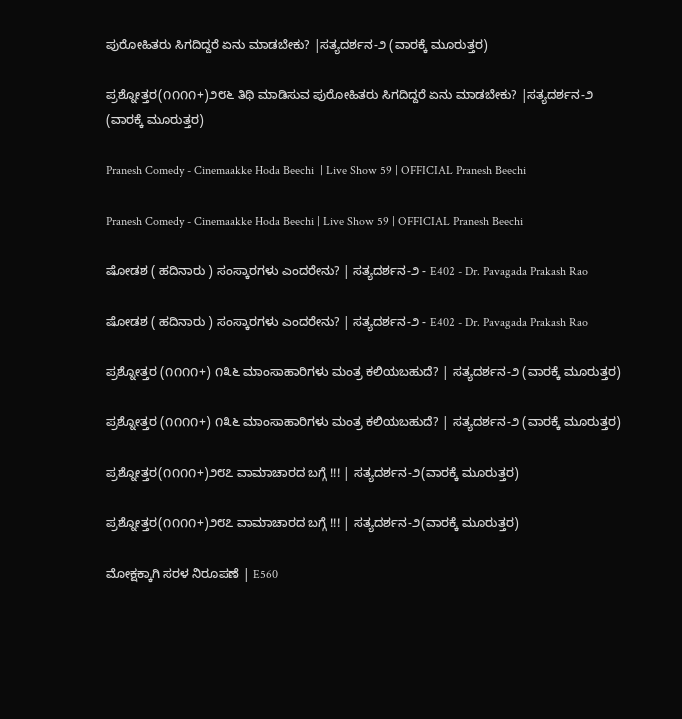ಪುರೋಹಿತರು ಸಿಗದಿದ್ದರೆ ಏನು ಮಾಡಬೇಕು? |ಸತ್ಯದರ್ಶನ-೨ (ವಾರಕ್ಕೆ ಮೂರುತ್ತರ)

ಪ್ರಶ್ನೋತ್ತರ(೧೧೧೧+)೨೮೬ ತಿಥಿ ಮಾಡಿಸುವ ಪುರೋಹಿತರು ಸಿಗದಿದ್ದರೆ ಏನು ಮಾಡಬೇಕು? |ಸತ್ಯದರ್ಶನ-೨ (ವಾರಕ್ಕೆ ಮೂರುತ್ತರ)

Pranesh Comedy - Cinemaakke Hoda Beechi  | Live Show 59 | OFFICIAL Pranesh Beechi

Pranesh Comedy - Cinemaakke Hoda Beechi | Live Show 59 | OFFICIAL Pranesh Beechi

ಷೋಡಶ ( ಹದಿನಾರು ) ಸಂಸ್ಕಾರಗಳು ಎಂದರೇನು? | ಸತ್ಯದರ್ಶನ-೨ - E402 - Dr. Pavagada Prakash Rao

ಷೋಡಶ ( ಹದಿನಾರು ) ಸಂಸ್ಕಾರಗಳು ಎಂದರೇನು? | ಸತ್ಯದರ್ಶನ-೨ - E402 - Dr. Pavagada Prakash Rao

ಪ್ರಶ್ನೋತ್ತರ (೧೧೧೧+) ೧೩೬ ಮಾಂಸಾಹಾರಿಗಳು ಮಂತ್ರ ಕಲಿಯಬಹುದೆ? | ಸತ್ಯದರ್ಶನ-೨ (ವಾರಕ್ಕೆ ಮೂರುತ್ತರ)

ಪ್ರಶ್ನೋತ್ತರ (೧೧೧೧+) ೧೩೬ ಮಾಂಸಾಹಾರಿಗಳು ಮಂತ್ರ ಕಲಿಯಬಹುದೆ? | ಸತ್ಯದರ್ಶನ-೨ (ವಾರಕ್ಕೆ ಮೂರುತ್ತರ)

ಪ್ರಶ್ನೋತ್ತರ(೧೧೧೧+)೨೮೭ ವಾಮಾಚಾರದ‌ ಬಗ್ಗೆ !!! | ಸತ್ಯದರ್ಶನ-೨(ವಾರಕ್ಕೆ ಮೂರುತ್ತರ)

ಪ್ರಶ್ನೋತ್ತರ(೧೧೧೧+)೨೮೭ ವಾಮಾಚಾರದ‌ ಬಗ್ಗೆ !!! | ಸತ್ಯದರ್ಶನ-೨(ವಾರಕ್ಕೆ ಮೂರುತ್ತರ)

ಮೋಕ್ಷಕ್ಕಾಗಿ ಸರಳ ನಿರೂಪಣೆ | E560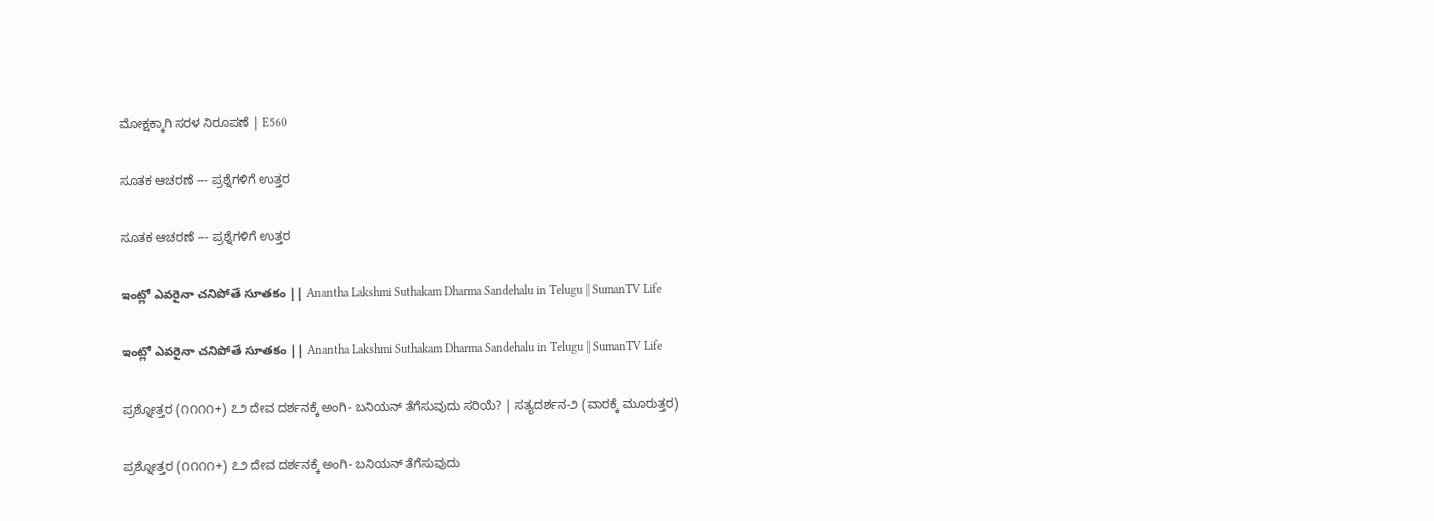ಮೋಕ್ಷಕ್ಕಾಗಿ ಸರಳ ನಿರೂಪಣೆ | E560

ಸೂತಕ ಆಚರಣೆ --- ಪ್ರಶ್ನೆಗಳಿಗೆ ಉತ್ತರ

ಸೂತಕ ಆಚರಣೆ --- ಪ್ರಶ್ನೆಗಳಿಗೆ ಉತ್ತರ

ఇంట్లో ఎవరైనా చనిపోతే సూతకం || Anantha Lakshmi Suthakam Dharma Sandehalu in Telugu || SumanTV Life

ఇంట్లో ఎవరైనా చనిపోతే సూతకం || Anantha Lakshmi Suthakam Dharma Sandehalu in Telugu || SumanTV Life

ಪ್ರಶ್ನೋತ್ತರ (೧೧೧೧+) ೭೨ ದೇವ ದರ್ಶನಕ್ಕೆ ಅಂಗಿ- ಬನಿಯನ್ ತೆಗೆಸುವುದು ಸರಿಯೆ? | ಸತ್ಯದರ್ಶನ-೨ (ವಾರಕ್ಕೆ ಮೂರುತ್ತರ)

ಪ್ರಶ್ನೋತ್ತರ (೧೧೧೧+) ೭೨ ದೇವ ದರ್ಶನಕ್ಕೆ ಅಂಗಿ- ಬನಿಯನ್ ತೆಗೆಸುವುದು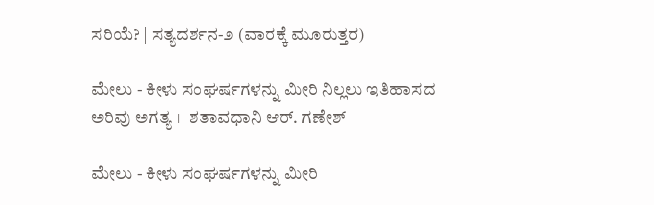ಸರಿಯೆ? | ಸತ್ಯದರ್ಶನ-೨ (ವಾರಕ್ಕೆ ಮೂರುತ್ತರ)

ಮೇಲು - ಕೀಳು ಸಂಘರ್ಷಗಳನ್ನು ಮೀರಿ ನಿಲ್ಲಲು ಇತಿಹಾಸದ ಅರಿವು ಅಗತ್ಯ ।  ಶತಾವಧಾನಿ ಆರ್. ಗಣೇಶ್

ಮೇಲು - ಕೀಳು ಸಂಘರ್ಷಗಳನ್ನು ಮೀರಿ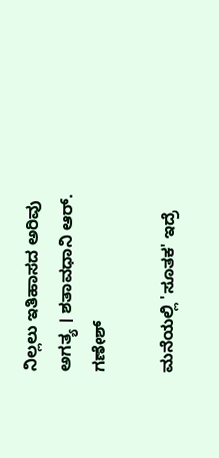ನಿಲ್ಲಲು ಇತಿಹಾಸದ ಅರಿವು ಅಗತ್ಯ । ಶತಾವಧಾನಿ ಆರ್. ಗಣೇಶ್

ಮನೆಯಲ್ಲಿ 'ಸೂತಕ' ಇದ್ರೆ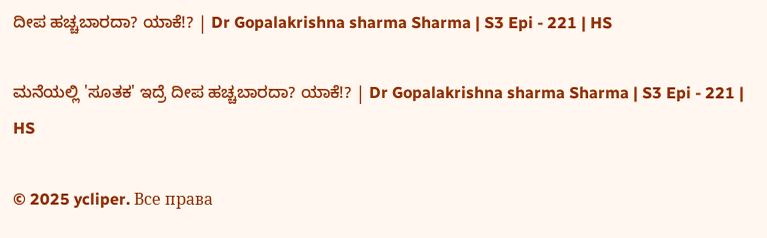ದೀಪ ಹಚ್ಚಬಾರದಾ? ಯಾಕೆ!? | Dr Gopalakrishna sharma Sharma | S3 Epi - 221 | HS

ಮನೆಯಲ್ಲಿ 'ಸೂತಕ' ಇದ್ರೆ ದೀಪ ಹಚ್ಚಬಾರದಾ? ಯಾಕೆ!? | Dr Gopalakrishna sharma Sharma | S3 Epi - 221 | HS

© 2025 ycliper. Все права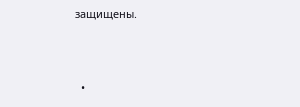защищены.



  •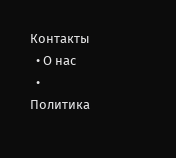Контакты
  • О нас
  • Политика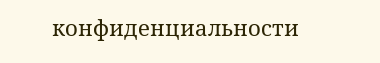конфиденциальности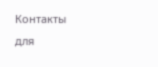Контакты для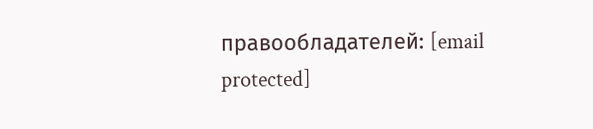правообладателей: [email protected]